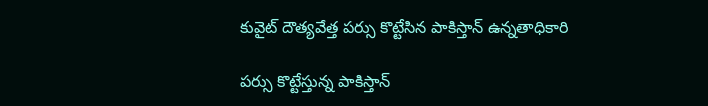కువైట్ దౌత్యవేత్త పర్సు కొట్టేసిన పాకిస్తాన్ ఉన్నతాధికారి

పర్సు కొట్టేస్తున్న పాకిస్తాన్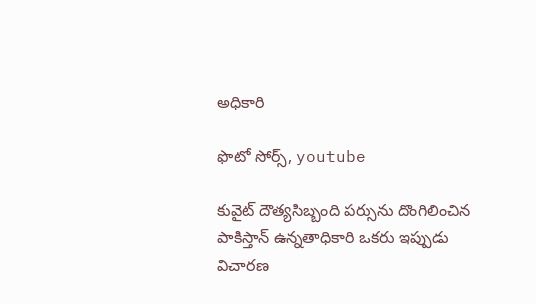అధికారి

ఫొటో సోర్స్, youtube

కువైట్ దౌత్యసిబ్బంది పర్సును దొంగిలించిన పాకిస్తాన్ ఉన్నతాధికారి ఒకరు ఇప్పుడు విచారణ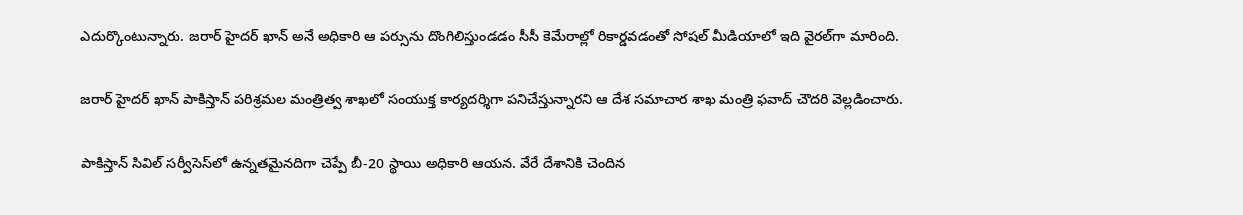ఎదుర్కొంటున్నారు. జరార్ హైదర్ ఖాన్ అనే అధికారి ఆ పర్సును దొంగిలిస్తుండడం సీసీ కెమేరాల్లో రికార్డవడంతో సోషల్ మీడియాలో ఇది వైరల్‌గా మారింది.

జరార్ హైదర్ ఖాన్ పాకిస్తాన్ పరిశ్రమల మంత్రిత్వ శాఖలో సంయుక్త కార్యదర్శిగా పనిచేస్తున్నారని ఆ దేశ సమాచార శాఖ మంత్రి ఫవాద్ చౌదరి వెల్లడించారు.

పాకిస్తాన్ సివిల్ సర్వీసెస్‌లో ఉన్నతమైనదిగా చెప్పే బీ-20 స్థాయి అధికారి ఆయన. వేరే దేశానికి చెందిన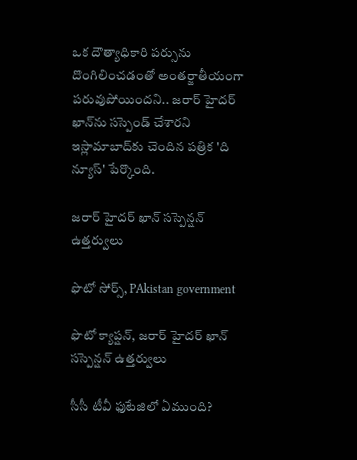ఒక దౌత్యాధికారి పర్సును దొంగిలించడంతో అంతర్జాతీయంగా పరువుపోయిందని.. జరార్ హైదర్ ఖాన్‌ను సస్పెండ్ చేశారని ఇస్లామాబాద్‌కు చెందిన పత్రిక 'ది న్యూస్' పేర్కొంది.

జరార్ హైదర్ ఖాన్‌‌ సస్పెన్షన్ ఉత్తర్వులు

ఫొటో సోర్స్, PAkistan government

ఫొటో క్యాప్షన్, జరార్ హైదర్ ఖాన్‌‌ సస్పెన్షన్ ఉత్తర్వులు

సీసీ టీవీ ఫుటేజిలో ఏముంది?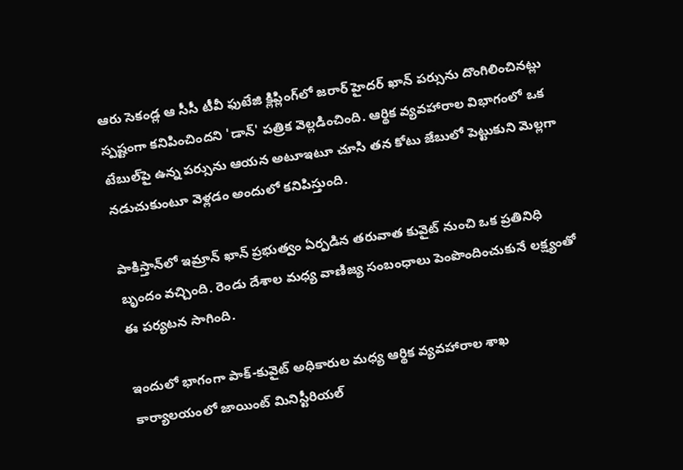ఆరు సెకండ్ల ఆ సీసీ టీవీ ఫుటేజి క్లిప్లింగ్‌లో జరార్ హైదర్ ఖాన్ పర్సును దొంగిలించినట్లు స్పష్టంగా కనిపించిందని 'డాన్' పత్రిక వెల్లడించింది. ఆర్థిక వ్యవహారాల విభాగంలో ఒక టేబుల్‌పై ఉన్న పర్సును ఆయన అటూఇటూ చూసి తన కోటు జేబులో పెట్టుకుని మెల్లగా నడుచుకుంటూ వెళ్లడం అందులో కనిపిస్తుంది.

పాకిస్తాన్‌లో ఇమ్రాన్ ఖాన్ ప్రభుత్వం ఏర్పడిన తరువాత కువైట్ నుంచి ఒక ప్రతినిధి బృందం వచ్చింది. రెండు దేశాల మధ్య వాణిజ్య సంబంధాలు పెంపొందించుకునే లక్ష్యంతో ఈ పర్యటన సాగింది.

ఇందులో భాగంగా పాక్-కువైట్ అధికారుల మధ్య ఆర్థిక వ్యవహారాల శాఖ కార్యాలయంలో జాయింట్ మినిస్టీరియల్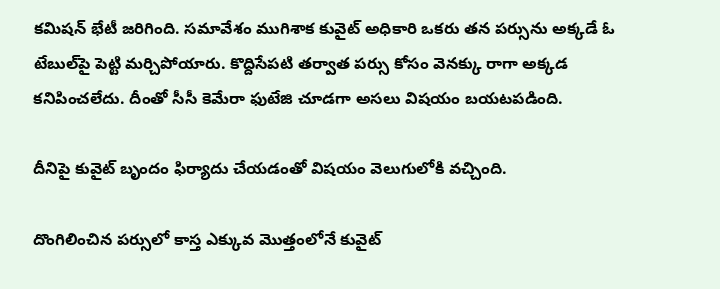కమిషన్ భేటీ జరిగింది. సమావేశం ముగిశాక కువైట్‌ అధికారి ఒకరు తన పర్సును అక్కడే ఓ టేబుల్‌పై పెట్టి మర్చిపోయారు. కొద్దిసేపటి తర్వాత పర్సు కోసం వెనక్కు రాగా అక్కడ కనిపించలేదు. దీంతో సీసీ కెమేరా ఫుటేజి చూడగా అసలు విషయం బయటపడింది.

దీనిపై కువైట్ బృందం ఫిర్యాదు చేయడంతో విషయం వెలుగులోకి వచ్చింది.

దొంగిలించిన పర్సులో కాస్త ఎక్కువ మొత్తంలోనే కువైట్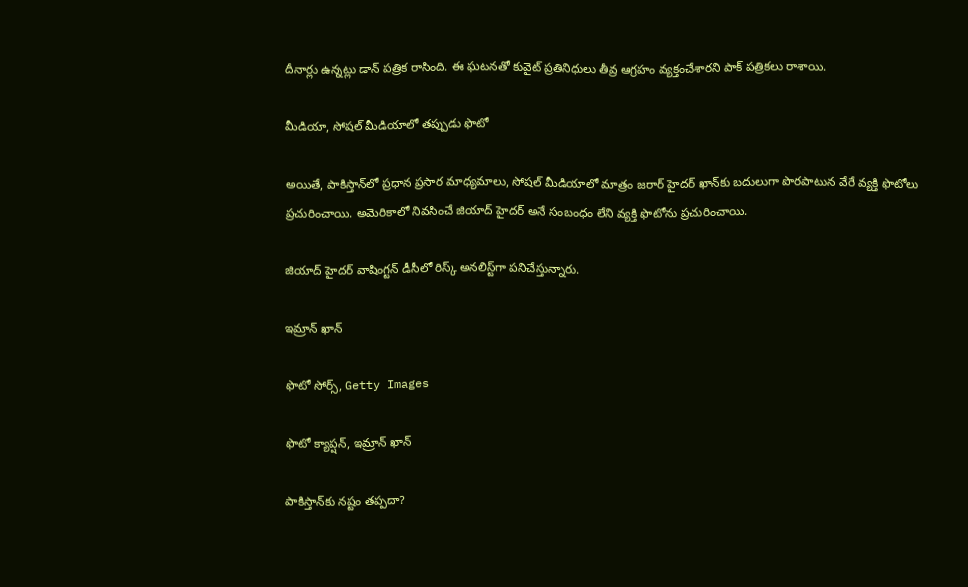దీనార్లు ఉన్నట్లు డాన్ పత్రిక రాసింది. ఈ ఘటనతో కువైట్ ప్రతినిధులు తీవ్ర ఆగ్రహం వ్యక్తంచేశారని పాక్ పత్రికలు రాశాయి.

మీడియా, సోషల్ మీడియాలో తప్పుడు ఫొటో

అయితే, పాకిస్తాన్‌లో ప్రధాన ప్రసార మాధ్యమాలు, సోషల్ మీడియాలో మాత్రం జరార్ హైదర్ ఖాన్‌కు బదులుగా పొరపాటున వేరే వ్యక్తి ఫొటోలు ప్రచురించాయి. అమెరికాలో నివసించే జియాద్ హైదర్ అనే సంబంధం లేని వ్యక్తి ఫొటోను ప్రచురించాయి.

జియాద్ హైదర్ వాషింగ్టన్ డీసీలో రిస్క్ అనలిస్ట్‌గా పనిచేస్తున్నారు.

ఇమ్రాన్ ఖాన్

ఫొటో సోర్స్, Getty Images

ఫొటో క్యాప్షన్, ఇమ్రాన్ ఖాన్

పాకిస్తాన్‌కు నష్టం తప్పదా?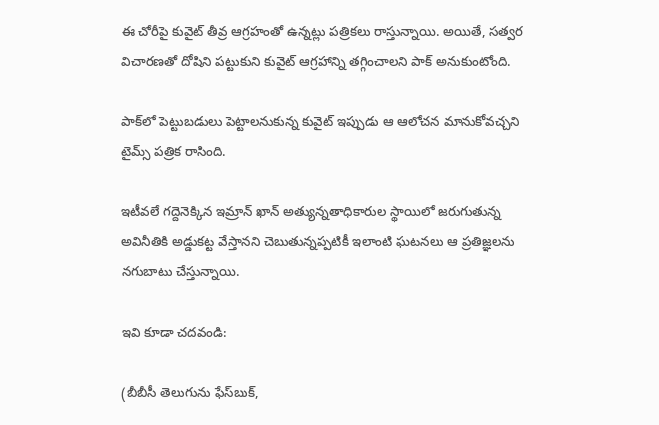ఈ చోరీపై కువైట్ తీవ్ర ఆగ్రహంతో ఉన్నట్లు పత్రికలు రాస్తున్నాయి. అయితే, సత్వర విచారణతో దోషిని పట్టుకుని కువైట్ ఆగ్రహాన్ని తగ్గించాలని పాక్ అనుకుంటోంది.

పాక్‌లో పెట్టుబడులు పెట్టాలనుకున్న కువైట్ ఇప్పుడు ఆ ఆలోచన మానుకోవచ్చని టైమ్స్ పత్రిక రాసింది.

ఇటీవలే గద్దెనెక్కిన ఇమ్రాన్ ఖాన్ అత్యున్నతాధికారుల స్థాయిలో జరుగుతున్న అవినీతికి అడ్డుకట్ట వేస్తానని చెబుతున్నప్పటికీ ఇలాంటి ఘటనలు ఆ ప్రతిజ్ఞలను నగుబాటు చేస్తున్నాయి.

ఇవి కూడా చదవండి:

(బీబీసీ తెలుగును ఫేస్‌బుక్,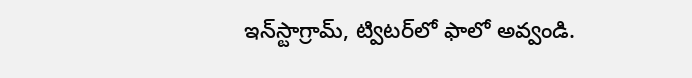ఇన్‌స్టాగ్రామ్‌, ట్విటర్‌లో ఫాలో అవ్వండి.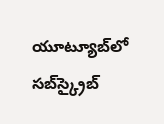యూట్యూబ్‌లో సబ్‌స్క్రైబ్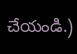చేయండి.)